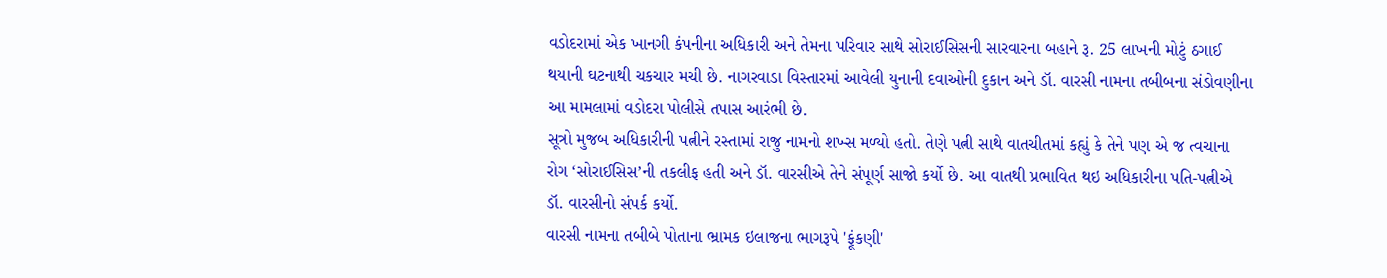વડોદરામાં એક ખાનગી કંપનીના અધિકારી અને તેમના પરિવાર સાથે સોરાઈસિસની સારવારના બહાને રૂ. 25 લાખની મોટું ઠગાઈ થયાની ઘટનાથી ચકચાર મચી છે. નાગરવાડા વિસ્તારમાં આવેલી યુનાની દવાઓની દુકાન અને ડૉ. વારસી નામના તબીબના સંડોવણીના આ મામલામાં વડોદરા પોલીસે તપાસ આરંભી છે.
સૂત્રો મુજબ અધિકારીની પત્નીને રસ્તામાં રાજુ નામનો શખ્સ મળ્યો હતો. તેણે પત્ની સાથે વાતચીતમાં કહ્યું કે તેને પણ એ જ ત્વચાના રોગ ‘સોરાઈસિસ’ની તકલીફ હતી અને ડૉ. વારસીએ તેને સંપૂર્ણ સાજો કર્યો છે. આ વાતથી પ્રભાવિત થઇ અધિકારીના પતિ-પત્નીએ ડૉ. વારસીનો સંપર્ક કર્યો.
વારસી નામના તબીબે પોતાના ભ્રામક ઇલાજના ભાગરૂપે 'ફૂંકણી'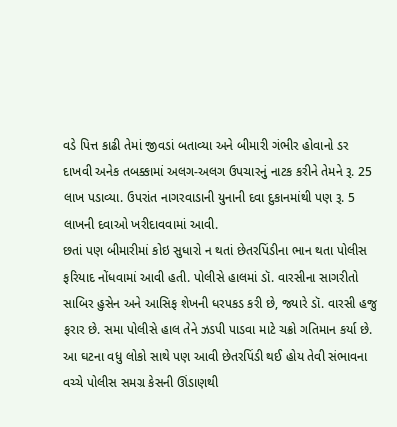વડે પિત્ત કાઢી તેમાં જીવડાં બતાવ્યા અને બીમારી ગંભીર હોવાનો ડર દાખવી અનેક તબક્કામાં અલગ-અલગ ઉપચારનું નાટક કરીને તેમને રૂ. 25 લાખ પડાવ્યા. ઉપરાંત નાગરવાડાની યુનાની દવા દુકાનમાંથી પણ રૂ. 5 લાખની દવાઓ ખરીદાવવામાં આવી.
છતાં પણ બીમારીમાં કોઇ સુધારો ન થતાં છેતરપિંડીના ભાન થતા પોલીસ ફરિયાદ નોંધવામાં આવી હતી. પોલીસે હાલમાં ડૉ. વારસીના સાગરીતો સાબિર હુસેન અને આસિફ શેખની ધરપકડ કરી છે, જ્યારે ડૉ. વારસી હજુ ફરાર છે. સમા પોલીસે હાલ તેને ઝડપી પાડવા માટે ચક્રો ગતિમાન કર્યા છે.
આ ઘટના વધુ લોકો સાથે પણ આવી છેતરપિંડી થઈ હોય તેવી સંભાવના વચ્ચે પોલીસ સમગ્ર કેસની ઊંડાણથી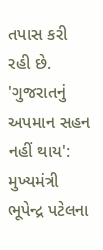તપાસ કરી રહી છે.
'ગુજરાતનું અપમાન સહન નહીં થાય': મુખ્યમંત્રી ભૂપેન્દ્ર પટેલના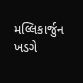મલ્લિકાર્જુન ખડગે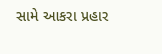સામે આકરા પ્રહાર